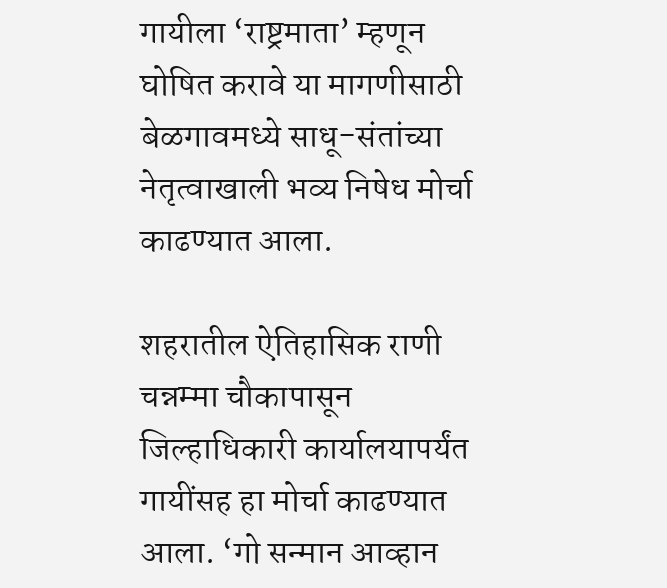गायीला ‘राष्ट्रमाता’ म्हणून घोषित करावे या मागणीसाठी बेळगावमध्ये साधू-संतांच्या नेतृत्वाखाली भव्य निषेध मोर्चा काढण्यात आला.

शहरातील ऐतिहासिक राणी चन्नम्मा चौकापासून जिल्हाधिकारी कार्यालयापर्यंत गायींसह हा मोर्चा काढण्यात आला. ‘गो सन्मान आव्हान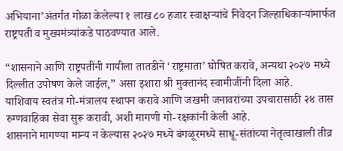अभियाना’अंतर्गत गोळा केलेल्या १ लाख ८० हजार स्वाक्षऱ्यांचे निवेदन जिल्हाधिकाऱ्यांमार्फत राष्ट्रपती व मुख्यमंत्र्यांकडे पाठवण्यात आले.

“शासनाने आणि राष्ट्रपतींनी गायीला तातडीने ‘राष्ट्रमाता’ घोषित करावे, अन्यथा २०२७ मध्ये दिल्लीत उपोषण केले जाईल,” असा इशारा श्री मुक्तानंद स्वामीजींनी दिला आहे.
याशिवाय स्वतंत्र गो-मंत्रालय स्थापन करावे आणि जखमी जनावरांच्या उपचारासाठी २४ तास रुग्णवाहिका सेवा सुरू करावी, अशी मागणी गो-रक्षकांनी केली आहे.
शासनाने मागण्या मान्य न केल्यास २०२७ मध्ये बंगळूरमध्ये साधू-संतांच्या नेतृत्वाखाली तीव्र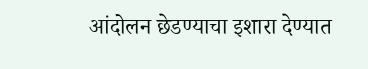आंदोलन छेडण्याचा इशारा देण्यात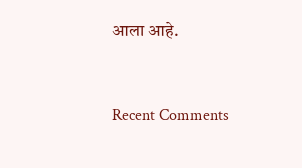आला आहे.


Recent Comments